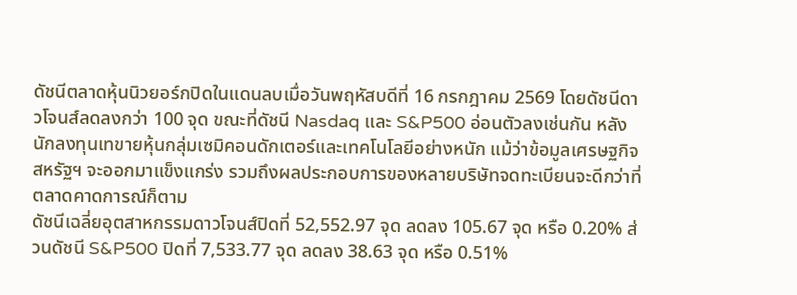ดัชนีตลาดหุ้นนิวยอร์กปิดในแดนลบเมื่อวันพฤหัสบดีที่ 16 กรกฎาคม 2569 โดยดัชนีดาวโจนส์ลดลงกว่า 100 จุด ขณะที่ดัชนี Nasdaq และ S&P500 อ่อนตัวลงเช่นกัน หลังนักลงทุนเทขายหุ้นกลุ่มเซมิคอนดักเตอร์และเทคโนโลยีอย่างหนัก แม้ว่าข้อมูลเศรษฐกิจสหรัฐฯ จะออกมาแข็งแกร่ง รวมถึงผลประกอบการของหลายบริษัทจดทะเบียนจะดีกว่าที่ตลาดคาดการณ์ก็ตาม
ดัชนีเฉลี่ยอุตสาหกรรมดาวโจนส์ปิดที่ 52,552.97 จุด ลดลง 105.67 จุด หรือ 0.20% ส่วนดัชนี S&P500 ปิดที่ 7,533.77 จุด ลดลง 38.63 จุด หรือ 0.51%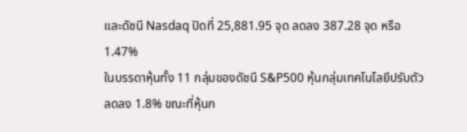และดัชนี Nasdaq ปิดที่ 25,881.95 จุด ลดลง 387.28 จุด หรือ 1.47%
ในบรรดาหุ้นทั้ง 11 กลุ่มของดัชนี S&P500 หุ้นกลุ่มเทคโนโลยีปรับตัวลดลง 1.8% ขณะที่หุ้นก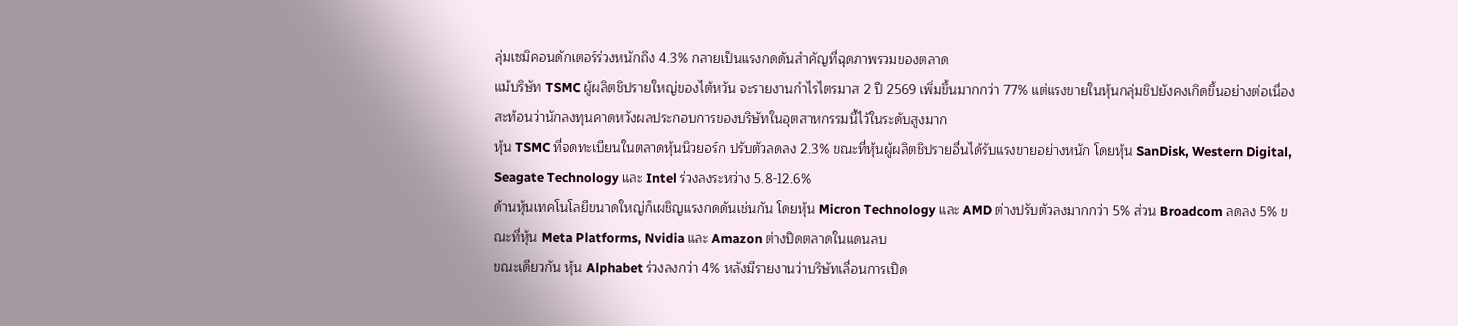ลุ่มเซมิคอนดักเตอร์ร่วงหนักถึง 4.3% กลายเป็นแรงกดดันสำคัญที่ฉุดภาพรวมของตลาด
แม้บริษัท TSMC ผู้ผลิตชิปรายใหญ่ของไต้หวัน จะรายงานกำไรไตรมาส 2 ปี 2569 เพิ่มขึ้นมากกว่า 77% แต่แรงขายในหุ้นกลุ่มชิปยังคงเกิดขึ้นอย่างต่อเนื่อง สะท้อนว่านักลงทุนคาดหวังผลประกอบการของบริษัทในอุตสาหกรรมนี้ไว้ในระดับสูงมาก
หุ้น TSMC ที่จดทะเบียนในตลาดหุ้นนิวยอร์ก ปรับตัวลดลง 2.3% ขณะที่หุ้นผู้ผลิตชิปรายอื่นได้รับแรงขายอย่างหนัก โดยหุ้น SanDisk, Western Digital, Seagate Technology และ Intel ร่วงลงระหว่าง 5.8-12.6%
ด้านหุ้นเทคโนโลยีขนาดใหญ่ก็เผชิญแรงกดดันเช่นกัน โดยหุ้น Micron Technology และ AMD ต่างปรับตัวลงมากกว่า 5% ส่วน Broadcom ลดลง 5% ขณะที่หุ้น Meta Platforms, Nvidia และ Amazon ต่างปิดตลาดในแดนลบ
ขณะเดียวกัน หุ้น Alphabet ร่วงลงกว่า 4% หลังมีรายงานว่าบริษัทเลื่อนการเปิด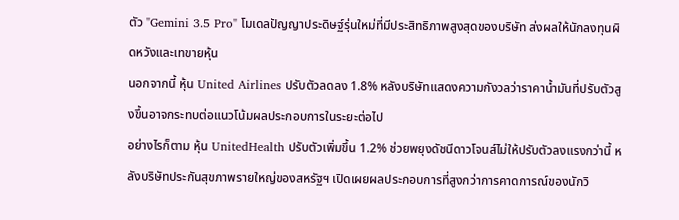ตัว "Gemini 3.5 Pro" โมเดลปัญญาประดิษฐ์รุ่นใหม่ที่มีประสิทธิภาพสูงสุดของบริษัท ส่งผลให้นักลงทุนผิดหวังและเทขายหุ้น
นอกจากนี้ หุ้น United Airlines ปรับตัวลดลง 1.8% หลังบริษัทแสดงความกังวลว่าราคาน้ำมันที่ปรับตัวสูงขึ้นอาจกระทบต่อแนวโน้มผลประกอบการในระยะต่อไป
อย่างไรก็ตาม หุ้น UnitedHealth ปรับตัวเพิ่มขึ้น 1.2% ช่วยพยุงดัชนีดาวโจนส์ไม่ให้ปรับตัวลงแรงกว่านี้ หลังบริษัทประกันสุขภาพรายใหญ่ของสหรัฐฯ เปิดเผยผลประกอบการที่สูงกว่าการคาดการณ์ของนักวิ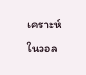เคราะห์ในวอล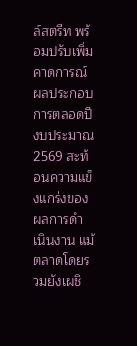ล์สตรีท พร้อมปรับเพิ่มคาดการณ์ผลประกอบการตลอดปีงบประมาณ 2569 สะท้อนความแข็งแกร่งของผลการดำเนินงาน แม้ตลาดโดยรวมยังเผชิ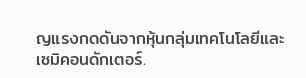ญแรงกดดันจากหุ้นกลุ่มเทคโนโลยีและเซมิคอนดักเตอร์.